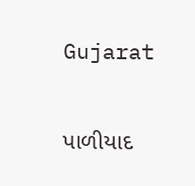Gujarat

પાળીયાદ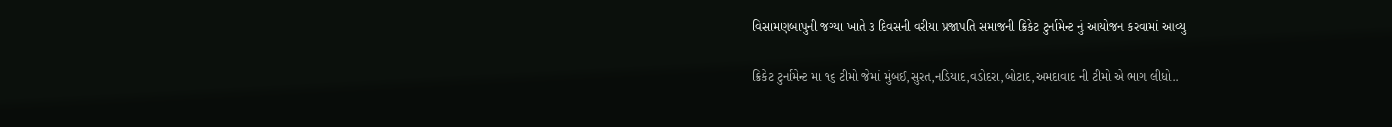વિસામણબાપુની જગ્યા ખાતે ૩ દિવસની વરીયા પ્રજાપતિ સમાજની ક્રિકેટ ટુર્નામેન્ટ નું આયોજન કરવામાં આવ્યુ

ક્રિકેટ ટુર્નામેન્ટ મા ૧૬ ટીમો જેમાં મુંબઈ,સુરત,નડિયાદ,વડોદરા,બોટાદ,અમદાવાદ ની ટીમો એ ભાગ લીધો..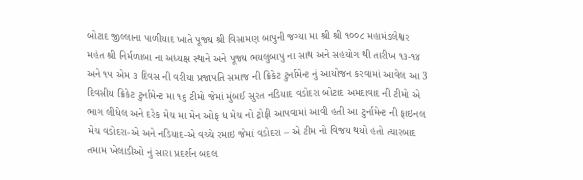બોટાદ જીલ્લાના પાળીયાદ ખાતે પૂજ્ય શ્રી વિસામણ બાપુની જગ્યા મા શ્રી શ્રી ૧૦૦૮ મહામંડલેશ્વર મહંત શ્રી નિર્મળાબા ના અધ્યક્ષ સ્થાને અને પૂજ્ય ભયલુબાપુ ના સાથ અને સહયોગ થી તારીખ ૧૩-૧૪ અને ૧૫ એમ ૩ દિવસ ની વરીયા પ્રજાપતિ સમાજ ની ક્રિકેટ ટુર્નામેન્ટ નું આયોજન કરવામાં આવેલ આ 3 દિવસીય ક્રિકેટ ટુર્નામેન્ટ મા ૧૬ ટીમો જેમાં મુંબઈ સુરત નડિયાદ વડોદરા બોટાદ અમદાવાદ ની ટીમો એ ભાગ લીધેલ અને દરેક મેચ મા મેન ઓફ ધ મેચ નો ટ્રોફી આપવામાં આવી હતી આ ટુર્નામેન્ટ ની ફાઇનલ મેચ વડોદરા-એ અને નડિયાદ-એ વચ્ચે રમાઇ જેમાં વડોદરા – એ ટીમ નો વિજય થયો હતો ત્યારબાદ તમામ ખેલાડીઓ નું સારા પ્રદર્શન બદલ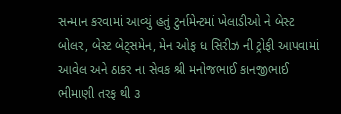સન્માન કરવામાં આવ્યું હતું ટુર્નામેન્ટમાં ખેલાડીઓ ને બેસ્ટ બોલર, બેસ્ટ બેટ્સમેન, મેન ઓફ ધ સિરીઝ ની ટ્રોફી આપવામાં આવેલ અને ઠાકર ના સેવક શ્રી મનોજભાઈ કાનજીભાઈ ભીમાણી તરફ થી ૩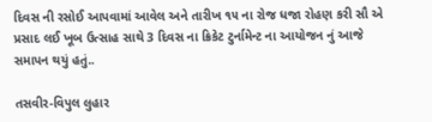દિવસ ની રસોઈ આપવામાં આવેલ અને તારીખ ૧૫ ના રોજ ધજા રોહણ કરી સૌ એ પ્રસાદ લઈ ખૂબ ઉત્સાહ સાથે 3 દિવસ ના ક્રિકેટ ટુર્નામેન્ટ ના આયોજન નું આજે સમાપન થયું હતું..

તસવીર-વિપુલ લુહાર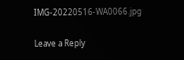IMG-20220516-WA0066.jpg

Leave a Reply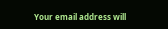Your email address will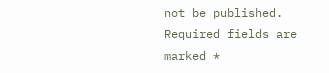not be published. Required fields are marked *